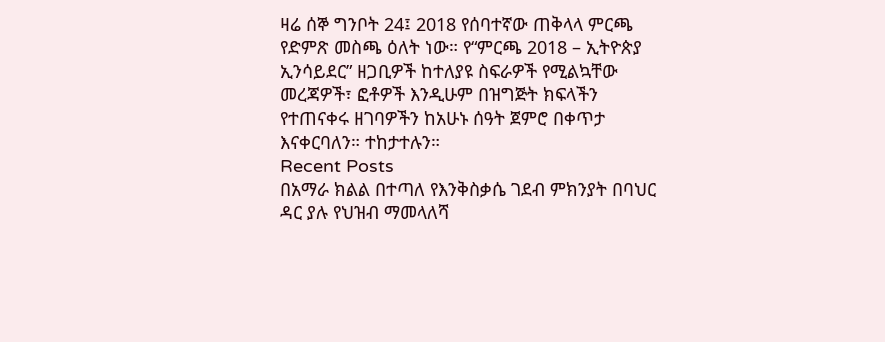ዛሬ ሰኞ ግንቦት 24፤ 2018 የሰባተኛው ጠቅላላ ምርጫ የድምጽ መስጫ ዕለት ነው። የ“ምርጫ 2018 – ኢትዮጵያ ኢንሳይደር” ዘጋቢዎች ከተለያዩ ስፍራዎች የሚልኳቸው መረጃዎች፣ ፎቶዎች እንዲሁም በዝግጅት ክፍላችን የተጠናቀሩ ዘገባዎችን ከአሁኑ ሰዓት ጀምሮ በቀጥታ እናቀርባለን። ተከታተሉን።
Recent Posts
በአማራ ክልል በተጣለ የእንቅስቃሴ ገደብ ምክንያት በባህር ዳር ያሉ የህዝብ ማመላለሻ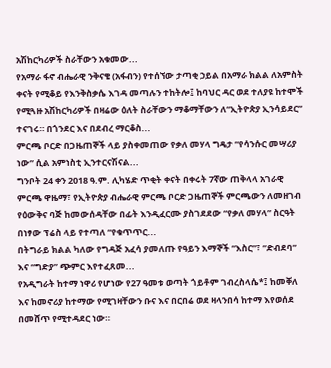አሽከርካሪዎች ስራቸውን አቁመው...
የአማራ ፋኖ ብሔራዊ ንቅናቄ (አፋብን) የተሰኘው ታጣቂ ኃይል በአማራ ክልል ለአምስት ቀናት የሚቆይ የእንቅስቃሴ እገዳ መጣሉን ተከትሎ፤ ከባህር ዳር ወደ ተለያዩ ከተሞች የሚጓዙ አሽከርካሪዎች በዛሬው ዕለት ስራቸውን ማቆማቸውን ለ“ኢትዮጵያ ኢንሳይደር” ተናገሩ። በጎንደር እና በደብረ ማርቆስ...
ምርጫ ቦርድ በጋዜጠኞች ላይ ያስቀመጠው የቃለ መሃላ ግዴታ “የሳንሱር መሣሪያ ነው” ሲል አምነስቲ ኢንተርናሽናል...
ግንቦት 24 ቀን 2018 ዓ.ም. ሊካሄድ ጥቂት ቀናት በቀሩት 7ኛው ጠቅላላ አገራዊ ምርጫ ዋዜማ፣ የኢትዮጵያ ብሔራዊ ምርጫ ቦርድ ጋዜጠኞች ምርጫውን ለመዘገብ የዕውቅና ባጅ ከመውሰዳቸው በፊት እንዲፈርሙ ያስገደደው “የቃለ መሃላ” ስርዓት በነፃው ፕሬስ ላይ የተጣለ “የቁጥጥር...
በትግራይ ክልል ካለው የግዳጅ አፈሳ ያመለጡ የዓይን እማኞች “እስር”፣ “ድብደባ” እና “ግድያ” ጭምር እየተፈጸመ...
የአዲግራት ከተማ ነዋሪ የሆነው የ27 ዓመቱ ወጣት ጎይቶም ገብረስላሴ*፤ ከመቐለ እና ከመኖሪያ ከተማው የሚገዛቸውን ቡና እና በርበሬ ወደ ዛላንበሳ ከተማ እየወሰደ በመሸጥ የሚተዳደር ነው።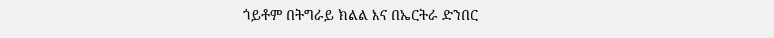ጎይቶም በትግራይ ክልል እና በኤርትራ ድንበር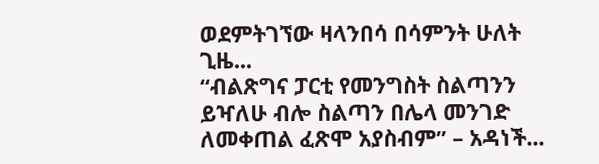ወደምትገኘው ዛላንበሳ በሳምንት ሁለት ጊዜ...
“ብልጽግና ፓርቲ የመንግስት ስልጣንን ይዣለሁ ብሎ ስልጣን በሌላ መንገድ ለመቀጠል ፈጽሞ አያስብም” – አዳነች...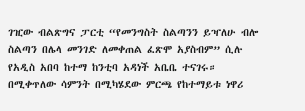ገዢው ብልጽግና ፓርቲ “የመንግስት ስልጣንን ይዣለሁ ብሎ ስልጣን በሌላ መንገድ ለመቀጠል ፈጽሞ አያስብም” ሲሉ የአዲስ አበባ ከተማ ከንቲባ አዳነች አቤቤ ተናገሩ። በሚቀጥለው ሳምንት በሚካሄደው ምርጫ የከተማይቱ ነዋሪ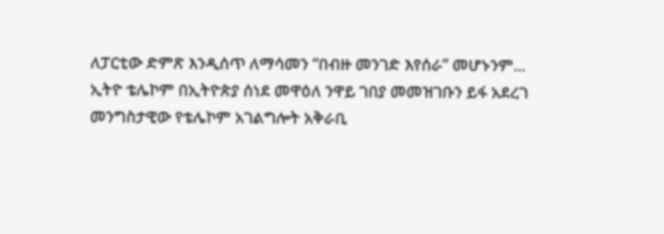ለፓርቲው ድምጽ እንዲሰጥ ለማሳመን “በብዙ መንገድ እየሰራ” መሆኑንም...
ኢትዮ ቴሌኮም በኢትዮጵያ ሰነደ መዋዕለ ንዋይ ገበያ መመዝገቡን ይፋ አደረገ
መንግስታዊው የቴሌኮም አገልግሎት አቅራቢ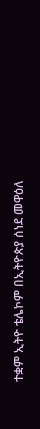ተቋም ኢትዮ ቴሌኮም በኢትዮጵያ ሰነደ መዋዕለ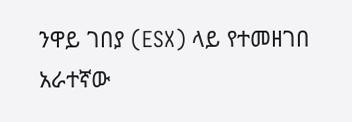ንዋይ ገበያ (ESX) ላይ የተመዘገበ አራተኛው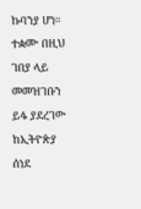ኩባንያ ሆነ። ተቋሙ በዚህ ገበያ ላይ መመዝገቡን ይፋ ያደረገው ከኢትዮጵያ ሰነደ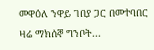መዋዕለ ንዋይ ገበያ ጋር በመተባበር ዛሬ ማክሰኞ ግንቦት...